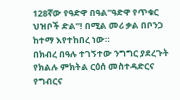128ኛው የዓድዋ በዓል”ዓድዋ የጥቁር ህዝቦች ድል”! በሚል መሪ ቃል በቦንጋ ከተማ እየተከበረ ነው።
በክብረ በዓሉ ተገኝተው ንግግር ያደረጉት የክልሉ ምክትል ርዕሰ መስተዳድርና የግብርና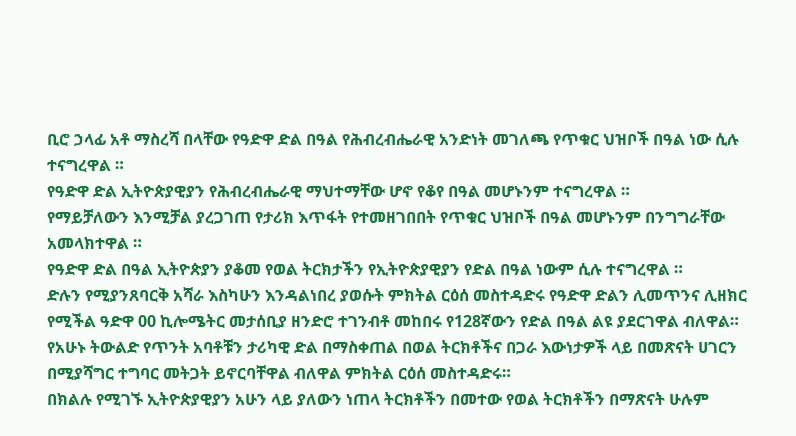ቢሮ ኃላፊ አቶ ማስረሻ በላቸው የዓድዋ ድል በዓል የሕብረብሔራዊ አንድነት መገለጫ የጥቁር ህዝቦች በዓል ነው ሲሉ ተናግረዋል ።
የዓድዋ ድል ኢትዮጵያዊያን የሕብረብሔራዊ ማህተማቸው ሆኖ የቆየ በዓል መሆኑንም ተናግረዋል ።
የማይቻለውን እንሚቻል ያረጋገጠ የታሪክ እጥፋት የተመዘገበበት የጥቁር ህዝቦች በዓል መሆኑንም በንግግራቸው አመላክተዋል ።
የዓድዋ ድል በዓል ኢትዮጵያን ያቆመ የወል ትርክታችን የኢትዮጵያዊያን የድል በዓል ነውም ሲሉ ተናግረዋል ።
ድሉን የሚያንጸባርቅ አሻራ እስካሁን እንዳልነበረ ያወሱት ምክትል ርዕሰ መስተዳድሩ የዓድዋ ድልን ሊመጥንና ሊዘክር የሚችል ዓድዋ 00 ኪሎሜትር መታሰቢያ ዘንድሮ ተገንብቶ መከበሩ የ128ኛውን የድል በዓል ልዩ ያደርገዋል ብለዋል።
የአሁኑ ትውልድ የጥንት አባቶቹን ታሪካዊ ድል በማስቀጠል በወል ትርክቶችና በጋራ እውነታዎች ላይ በመጽናት ሀገርን በሚያሻግር ተግባር መትጋት ይኖርባቸዋል ብለዋል ምክትል ርዕሰ መስተዳድሩ።
በክልሉ የሚገኙ ኢትዮጵያዊያን አሁን ላይ ያለውን ነጠላ ትርክቶችን በመተው የወል ትርክቶችን በማጽናት ሁሉም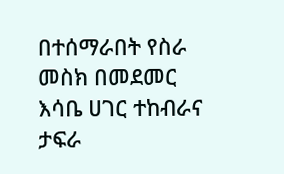በተሰማራበት የስራ መስክ በመደመር እሳቤ ሀገር ተከብራና ታፍራ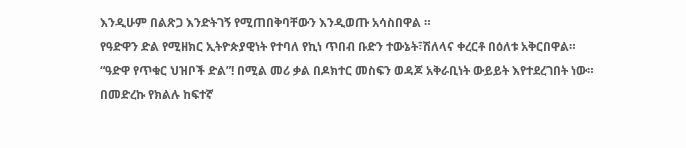እንዲሁም በልጽጋ እንድትገኝ የሚጠበቅባቸውን እንዲወጡ አሳስበዋል ።
የዓድዋን ድል የሚዘክር ኢትዮጵያዊነት የተባለ የኪነ ጥበብ ቡድን ተውኔት፣ሽለላና ቀረርቶ በዕለቱ አቅርበዋል።
“ዓድዋ የጥቁር ህዝቦች ድል”! በሚል መሪ ቃል በዶክተር መስፍን ወዳጆ አቅራቢነት ውይይት እየተደረገበት ነው።
በመድረኩ የክልሉ ከፍተኛ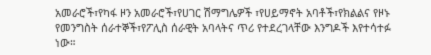አመራሮች፣የካፋ ዞን አመራሮች፣የሀገር ሽማግሌዎች ፣የሀይማኖት አባቶች፣የክልልና የዞኑ የመንግስት ሰራተኞች፣የፖሊስ ሰራዊት አባላትና ጥሪ የተደረገላቸው እንግዶች እየተሳተፉ ነው።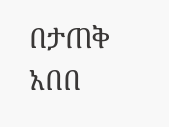በታጠቅ አበበ